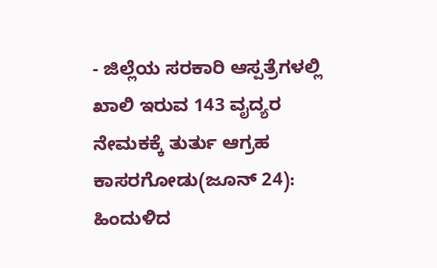- ಜಿಲ್ಲೆಯ ಸರಕಾರಿ ಆಸ್ಪತ್ರೆಗಳಲ್ಲಿ ಖಾಲಿ ಇರುವ 143 ವೖದ್ಯರ ನೇಮಕಕ್ಕೆ ತುರ್ತು ಆಗ್ರಹ
ಕಾಸರಗೋಡು(ಜೂನ್ 24):
ಹಿಂದುಳಿದ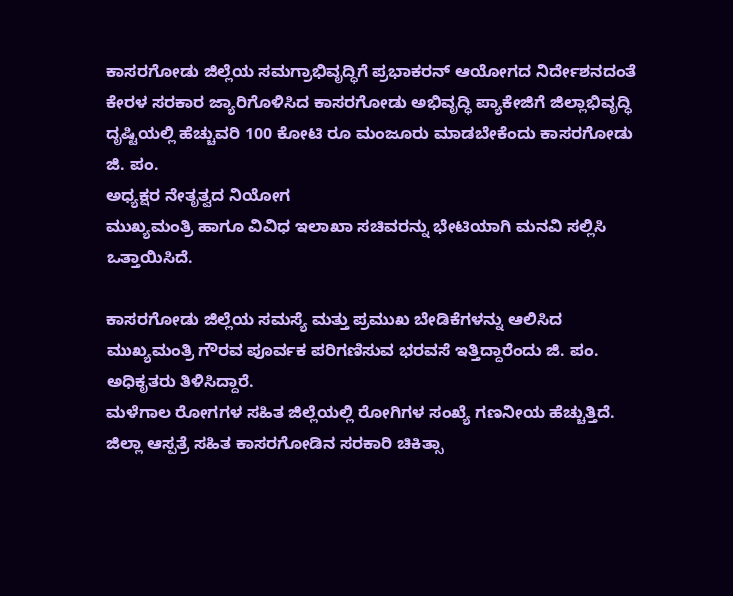ಕಾಸರಗೋಡು ಜಿಲ್ಲೆಯ ಸಮಗ್ರಾಭಿವೃದ್ಧಿಗೆ ಪ್ರಭಾಕರನ್ ಆಯೋಗದ ನಿರ್ದೇಶನದಂತೆ ಕೇರಳ ಸರಕಾರ ಜ್ಯಾರಿಗೊಳಿಸಿದ ಕಾಸರಗೋಡು ಅಭಿವೃದ್ಧಿ ಪ್ಯಾಕೇಜಿಗೆ ಜಿಲ್ಲಾಭಿವೃದ್ಧಿ ದೃಷ್ಟಿಯಲ್ಲಿ ಹೆಚ್ಚುವರಿ 100 ಕೋಟಿ ರೂ ಮಂಜೂರು ಮಾಡಬೇಕೆಂದು ಕಾಸರಗೋಡು ಜಿ. ಪಂ.
ಅಧ್ಯಕ್ಷರ ನೇತೃತ್ವದ ನಿಯೋಗ
ಮುಖ್ಯಮಂತ್ರಿ ಹಾಗೂ ವಿವಿಧ ಇಲಾಖಾ ಸಚಿವರನ್ನು ಭೇಟಿಯಾಗಿ ಮನವಿ ಸಲ್ಲಿಸಿ ಒತ್ತಾಯಿಸಿದೆ.

ಕಾಸರಗೋಡು ಜಿಲ್ಲೆಯ ಸಮಸ್ಯೆ ಮತ್ತು ಪ್ರಮುಖ ಬೇಡಿಕೆಗಳನ್ನು ಆಲಿಸಿದ ಮುಖ್ಯಮಂತ್ರಿ ಗೌರವ ಪೂರ್ವಕ ಪರಿಗಣಿಸುವ ಭರವಸೆ ಇತ್ತಿದ್ದಾರೆಂದು ಜಿ. ಪಂ. ಅಧಿಕೃತರು ತಿಳಿಸಿದ್ದಾರೆ.
ಮಳೆಗಾಲ ರೋಗಗಳ ಸಹಿತ ಜಿಲ್ಲೆಯಲ್ಲಿ ರೋಗಿಗಳ ಸಂಖ್ಯೆ ಗಣನೀಯ ಹೆಚ್ಚುತ್ತಿದೆ. ಜಿಲ್ಲಾ ಆಸ್ಪತ್ರೆ ಸಹಿತ ಕಾಸರಗೋಡಿನ ಸರಕಾರಿ ಚಿಕಿತ್ಸಾ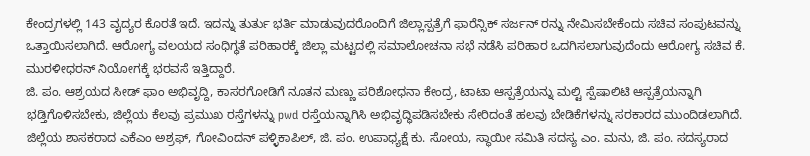ಕೇಂದ್ರಗಳಲ್ಲಿ 143 ವೖದ್ಯರ ಕೊರತೆ ಇದೆ. ಇದನ್ನು ತುರ್ತು ಭರ್ತಿ ಮಾಡುವುದರೊಂದಿಗೆ ಜಿಲ್ಲಾಸ್ಪತ್ರೆಗೆ ಫಾರೆನ್ಸಿಕ್ ಸರ್ಜನ್ ರನ್ನು ನೇಮಿಸಬೇಕೆಂದು ಸಚಿವ ಸಂಪುಟವನ್ನು ಒತ್ತಾಯಿಸಲಾಗಿದೆ. ಆರೋಗ್ಯ ವಲಯದ ಸಂಧಿಗ್ಧತೆ ಪರಿಹಾರಕ್ಕೆ ಜಿಲ್ಲಾ ಮಟ್ಟದಲ್ಲಿ ಸಮಾಲೋಚನಾ ಸಭೆ ನಡೆಸಿ ಪರಿಹಾರ ಒದಗಿಸಲಾಗುವುದೆಂದು ಆರೋಗ್ಯ ಸಚಿವ ಕೆ. ಮುರಳೀಧರನ್ ನಿಯೋಗಕ್ಕೆ ಭರವಸೆ ಇತ್ತಿದ್ದಾರೆ.
ಜಿ. ಪಂ. ಆಶ್ರಯದ ಸೀಡ್ ಫಾಂ ಅಭಿವೃದ್ದಿ, ಕಾಸರಗೋಡಿಗೆ ನೂತನ ಮಣ್ಣು ಪರಿಶೋಧನಾ ಕೇಂದ್ರ, ಟಾಟಾ ಆಸ್ಪತ್ರೆಯನ್ನು ಮಲ್ಟಿ ಸ್ಪೆಷಾಲಿಟಿ ಆಸ್ಪತ್ರೆಯನ್ನಾಗಿ ಭಡ್ತಿಗೊಳಿಸಬೇಕು, ಜಿಲ್ಲೆಯ ಕೆಲವು ಪ್ರಮುಖ ರಸ್ತೆಗಳನ್ನು pwd ರಸ್ತೆಯನ್ನಾಗಿಸಿ ಅಭಿವೃದ್ಧಿಪಡಿಸಬೇಕು ಸೇರಿದಂತೆ ಹಲವು ಬೇಡಿಕೆಗಳನ್ನು ಸರಕಾರದ ಮುಂದಿಡಲಾಗಿದೆ.
ಜಿಲ್ಲೆಯ ಶಾಸಕರಾದ ಎಕೆಎಂ ಅಶ್ರಫ್, ಗೋವಿಂದನ್ ಪಳ್ಳಿಕಾಪಿಲ್, ಜಿ. ಪಂ. ಉಪಾಧ್ಯಕ್ಷೆ ಕು. ಸೋಯ, ಸ್ಥಾಯೀ ಸಮಿತಿ ಸದಸ್ಯ ಎಂ. ಮನು, ಜಿ. ಪಂ. ಸದಸ್ಯರಾದ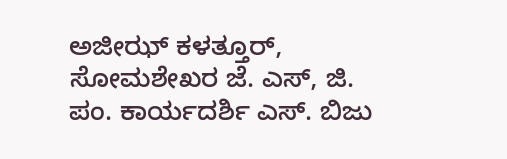ಅಜೀಝ್ ಕಳತ್ತೂರ್, ಸೋಮಶೇಖರ ಜೆ. ಎಸ್, ಜಿ. ಪಂ. ಕಾರ್ಯದರ್ಶಿ ಎಸ್. ಬಿಜು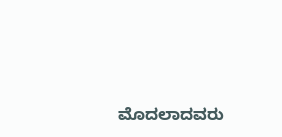ಮೊದಲಾದವರು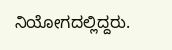ನಿಯೋಗದಲ್ಲಿದ್ದರು.